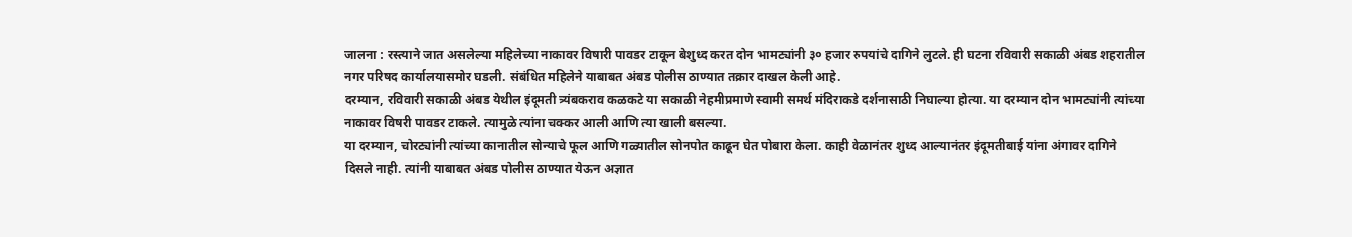जालना : रस्त्याने जात असलेल्या महिलेच्या नाकावर विषारी पावडर टाकून बेशुध्द करत दोन भामट्यांनी ३० हजार रुपयांचे दागिने लुटले. ही घटना रविवारी सकाळी अंबड शहरातील नगर परिषद कार्यालयासमोर घडली. संबंधित महिलेने याबाबत अंबड पोलीस ठाण्यात तक्रार दाखल केली आहे.
दरम्यान, रविवारी सकाळी अंबड येथील इंदूमती त्र्यंबकराव कळकटे या सकाळी नेहमीप्रमाणे स्वामी समर्थ मंदिराकडे दर्शनासाठी निघाल्या होत्या. या दरम्यान दोन भामट्यांनी त्यांच्या नाकावर विषरी पावडर टाकले. त्यामुळे त्यांना चक्कर आली आणि त्या खाली बसल्या.
या दरम्यान, चोरट्यांनी त्यांच्या कानातील सोन्याचे फूल आणि गळ्यातील सोनपोत काढून घेत पोबारा केला. काही वेळानंतर शुध्द आल्यानंतर इंदूमतीबाई यांना अंगावर दागिने दिसले नाही. त्यांनी याबाबत अंबड पोलीस ठाण्यात येऊन अज्ञात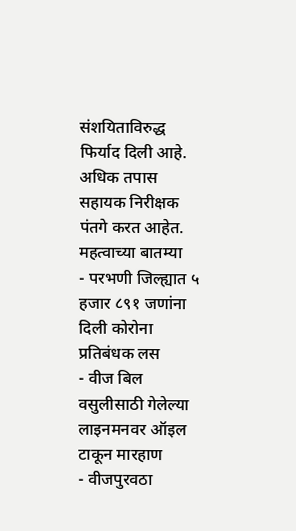संशयिताविरुद्ध फिर्याद दिली आहे. अधिक तपास सहायक निरीक्षक पंतगे करत आहेत.
महत्वाच्या बातम्या
- परभणी जिल्ह्यात ५ हजार ८९१ जणांना दिली कोरोना प्रतिबंधक लस
- वीज बिल वसुलीसाठी गेलेल्या लाइनमनवर ऑइल टाकून मारहाण
- वीजपुरवठा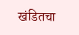खंडितचा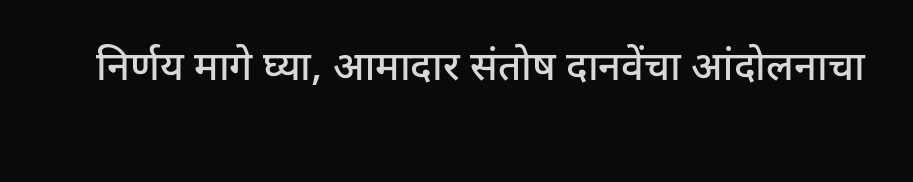निर्णय मागे घ्या, आमादार संतोष दानवेंचा आंदोलनाचा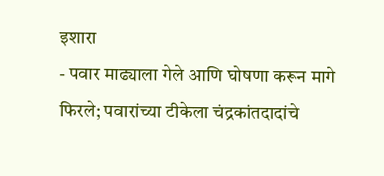इशारा
- पवार माढ्याला गेले आणि घोषणा करून मागे फिरले; पवारांच्या टीकेला चंद्रकांतदादांचे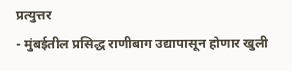प्रत्युत्तर
- मुंबईतील प्रसिद्ध राणीबाग उद्यापासून होणार खुली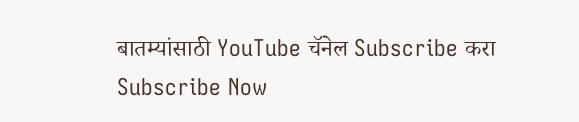बातम्यांसाठी YouTube चॅनेल Subscribe करा
Subscribe Now